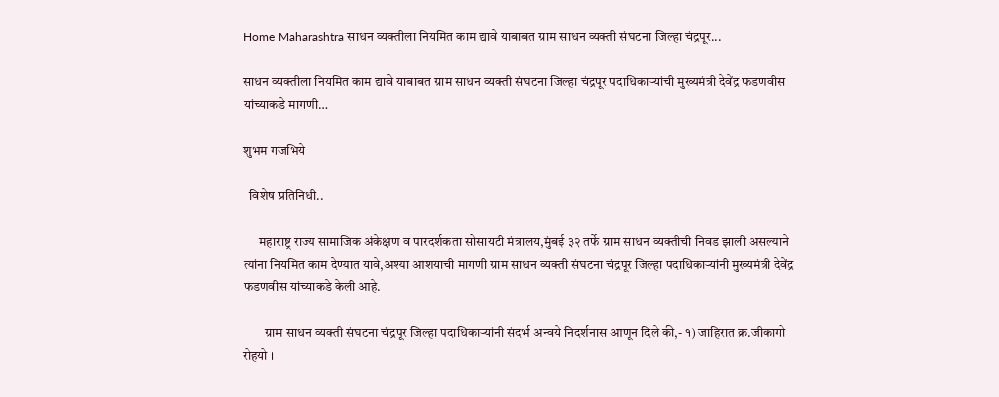Home Maharashtra साधन व्यक्तीला नियमित काम द्यावे याबाबत ग्राम साधन व्यक्ती संघटना जिल्हा चंद्रपूर...

साधन व्यक्तीला नियमित काम द्यावे याबाबत ग्राम साधन व्यक्ती संघटना जिल्हा चंद्रपूर पदाधिकाऱ्यांची मुख्यमंत्री देवेंद्र फडणवीस यांच्याकडे मागणी…

शुभम गजभिये

  विशेष प्रतिनिधी..

      महाराष्ट्र राज्य सामाजिक अंकेक्षण व पारदर्शकता सोसायटी मंत्रालय,मुंबई ३२ तर्फे ग्राम साधन व्यक्तीची निवड झाली असल्याने त्यांना नियमित काम देण्यात यावे,अश्या आशयाची मागणी ग्राम साधन व्यक्ती संघटना चंद्रपूर जिल्हा पदाधिकाऱ्यांनी मुख्यमंत्री देवेंद्र फडणवीस यांच्याकडे केली आहे.

        ग्राम साधन व्यक्ती संघटना चंद्रपूर जिल्हा पदाधिकाऱ्यांनी संदर्भ अन्वये निदर्शनास आणून दिले की,- १) जाहिरात क्र.जीकागो रोहयो ।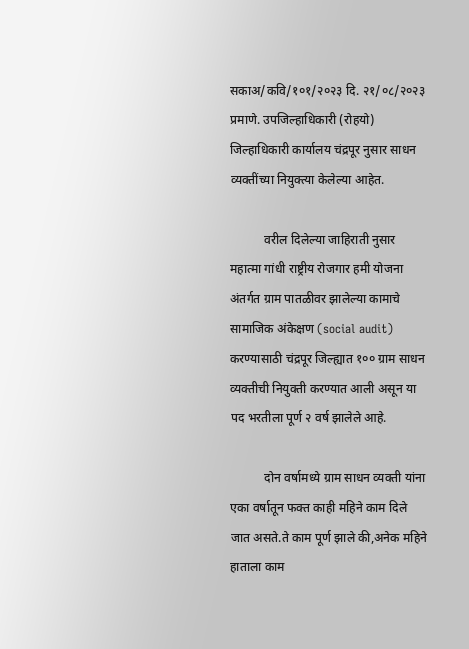सकाअ/कवि/१०१/२०२३ दि. २१/०८/२०२३ प्रमाणे. उपजिल्हाधिकारी (रोहयो) जिल्हाधिकारी कार्यालय चंद्रपूर नुसार साधन व्यक्तींच्या नियुक्त्या केलेल्या आहेत.

           वरील दिलेल्या जाहिराती नुसार महात्मा गांधी राष्ट्रीय रोजगार हमी योजना अंतर्गत ग्राम पातळीवर झालेल्या कामाचे सामाजिक अंकेक्षण (social audit) करण्यासाठी चंद्रपूर जिल्ह्यात १०० ग्राम साधन व्यक्तीची नियुक्ती करण्यात आली असून या पद भरतीला पूर्ण २ वर्ष झालेले आहे.

           दोन वर्षामध्ये ग्राम साधन व्यक्ती यांना एका वर्षातून फक्त काही महिने काम दिले जात असते.ते काम पूर्ण झाले की,अनेक महिने हाताला काम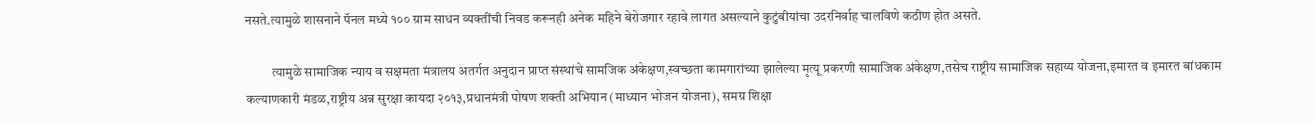नसते.त्यामुळे शासनाने पॅनल मध्ये १०० ग्राम साधन व्यक्तींची निवड करूनही अनेक महिने बेरोजगार रहावे लागत असल्याने कुटुंबीयांचा उदरनिर्वाह चालविणे कठीण होत असते.

          त्यामुळे सामाजिक न्याय व सक्षमता मंत्रालय अतर्गत अनुदान प्राप्त संस्थांचे सामजिक अंकेक्षण,स्वच्छता कामगारांच्या झालेल्या मृत्यू प्रकरणी सामाजिक अंकेक्षण,तसेच राष्ट्रीय सामाजिक सहाय्य योजना,इमारत व इमारत बांधकाम कल्याणकारी मंडळ,राष्ट्रीय अन्न सुरक्षा कायदा २०१३,प्रधानमंत्री पोषण शक्ती अभियान (माध्यान भोजन योजना), समग्र शिक्षा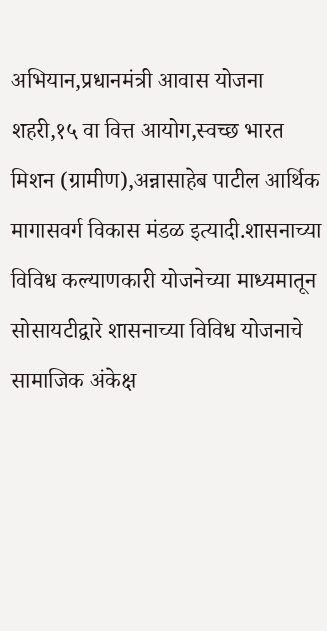अभियान,प्रधानमंत्री आवास योजना शहरी,१५ वा वित्त आयोग,स्वच्छ भारत मिशन (ग्रामीण),अन्नासाहेब पाटील आर्थिक मागासवर्ग विकास मंडळ इत्यादी.शासनाच्या विविध कल्याणकारी योजनेच्या माध्यमातून सोसायटी‌द्वारे शासनाच्या विविध योजनाचे सामाजिक अंकेक्ष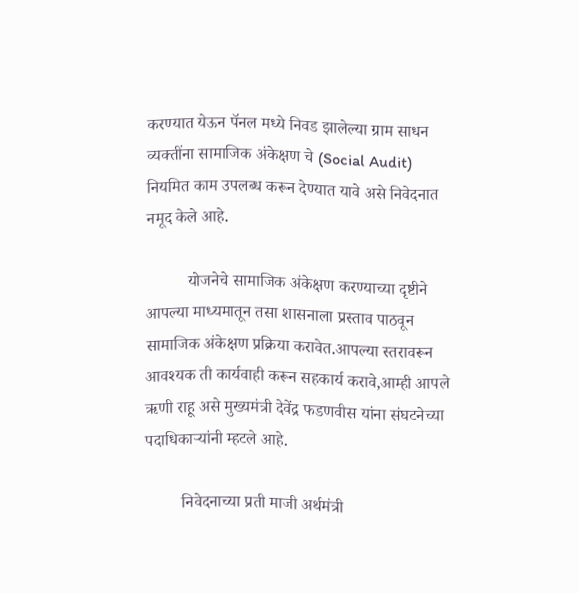करण्यात येऊन पॅनल मध्ये निवड झालेल्या ग्राम साधन व्यक्तींना सामाजिक अंकेक्षण चे (Social Audit) नियमित काम उपलब्ध करून देण्यात यावे असे निवेदनात नमूद केले आहे.

          योजनेचे सामाजिक अंकेक्षण करण्याच्या दृष्टीने आपल्या माध्यमातून तसा शासनाला प्रस्ताव पाठवून सामाजिक अंकेक्षण प्रक्रिया करावेत.आपल्या स्तरावरून आवश्यक ती कार्यवाही करून सहकार्य करावे,आम्ही आपले ऋणी राहू असे मुख्यमंत्री देवेंद्र फडणवीस यांना संघटनेच्या पदाधिकाऱ्यांनी म्हटले आहे.

         निवेदनाच्या प्रती माजी अर्थमंत्री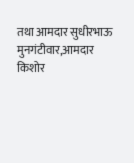तथा आमदार सुधीरभाऊ मुनगंटीवार,आमदार किशोर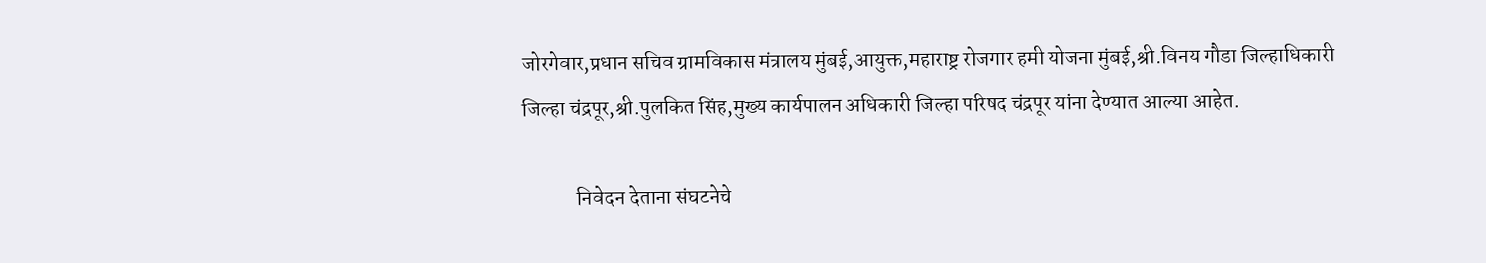जोरगेवार,प्रधान सचिव ग्रामविकास मंत्रालय मुंबई,आयुक्त,महाराष्ट्र रोजगार हमी योजना मुंबई,श्री.विनय गौडा जिल्हाधिकारी जिल्हा चंद्रपूर,श्री.पुलकित सिंह,मुख्य कार्यपालन अधिकारी जिल्हा परिषद चंद्रपूर यांना देण्यात आल्या आहेत.

             निवेदन देताना संघटनेचे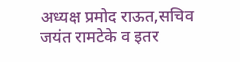अध्यक्ष प्रमोद राऊत,सचिव जयंत रामटेके व इतर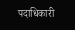पदाधिकारी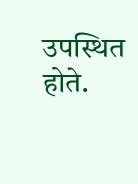उपस्थित होते.